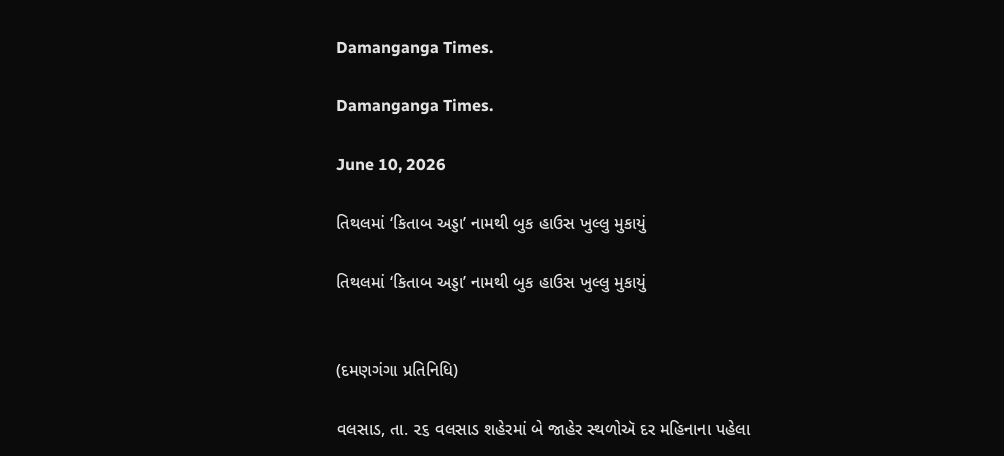Damanganga Times.

Damanganga Times.

June 10, 2026

તિથલમાં ‘કિતાબ અડ્ડા’ નામથી બુક હાઉસ ખુલ્લુ મુકાયું

તિથલમાં ‘કિતાબ અડ્ડા’ નામથી બુક હાઉસ ખુલ્લુ મુકાયું


(દમણગંગા પ્રતિનિધિ)

વલસાડ, તા. ૨૬ વલસાડ શહેરમાં બે જાહેર સ્થળોઍ દર મહિનાના પહેલા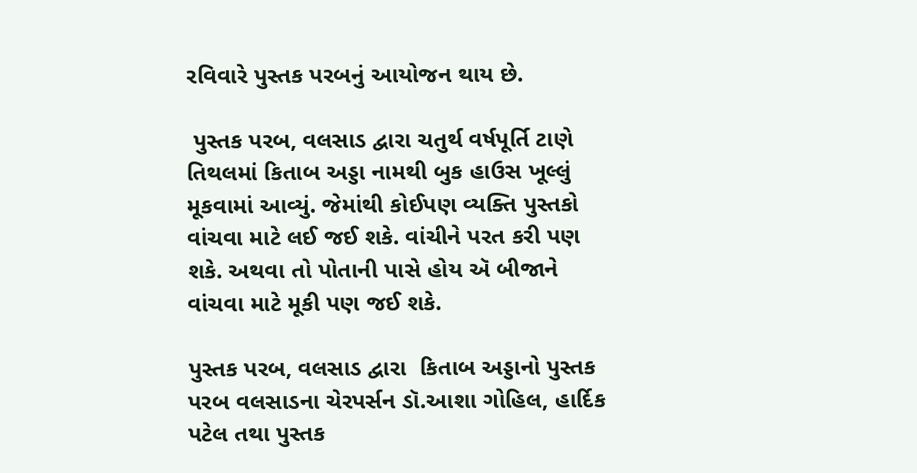રવિવારે પુસ્તક પરબનું આયોજન થાય છે.

 પુસ્તક પરબ, વલસાડ દ્વારા ચતુર્થ વર્ષપૂર્તિ ટાણે તિથલમાં કિતાબ અડ્ડા નામથી બુક હાઉસ ખૂલ્લું મૂકવામાં આવ્યું. જેમાંથી કોઈપણ વ્યક્તિ પુસ્તકો  વાંચવા માટે લઈ જઈ શકે. વાંચીને પરત કરી પણ શકે. અથવા તો પોતાની પાસે હોય ઍ બીજાને વાંચવા માટે મૂકી પણ જઈ શકે.

પુસ્તક પરબ, વલસાડ દ્વારા  કિતાબ અડ્ડાનો પુસ્તક પરબ વલસાડના ચેરપર્સન ડૉ.આશા ગોહિલ, હાર્દિક પટેલ તથા પુસ્તક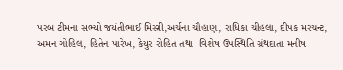પરબ ટીમના સભ્યો જયંતીભાઈ મિસ્ત્રી,અર્ચના ચૌહાણ, રાધિકા ચીહલા, દીપક મરચન્ટ, અમન ગોહિલ, હિતેન પારેખ, કેયુર રોહિત તથા  વિશેષ ઉપસ્થિતિ ગ્રંથદાતા મનીષ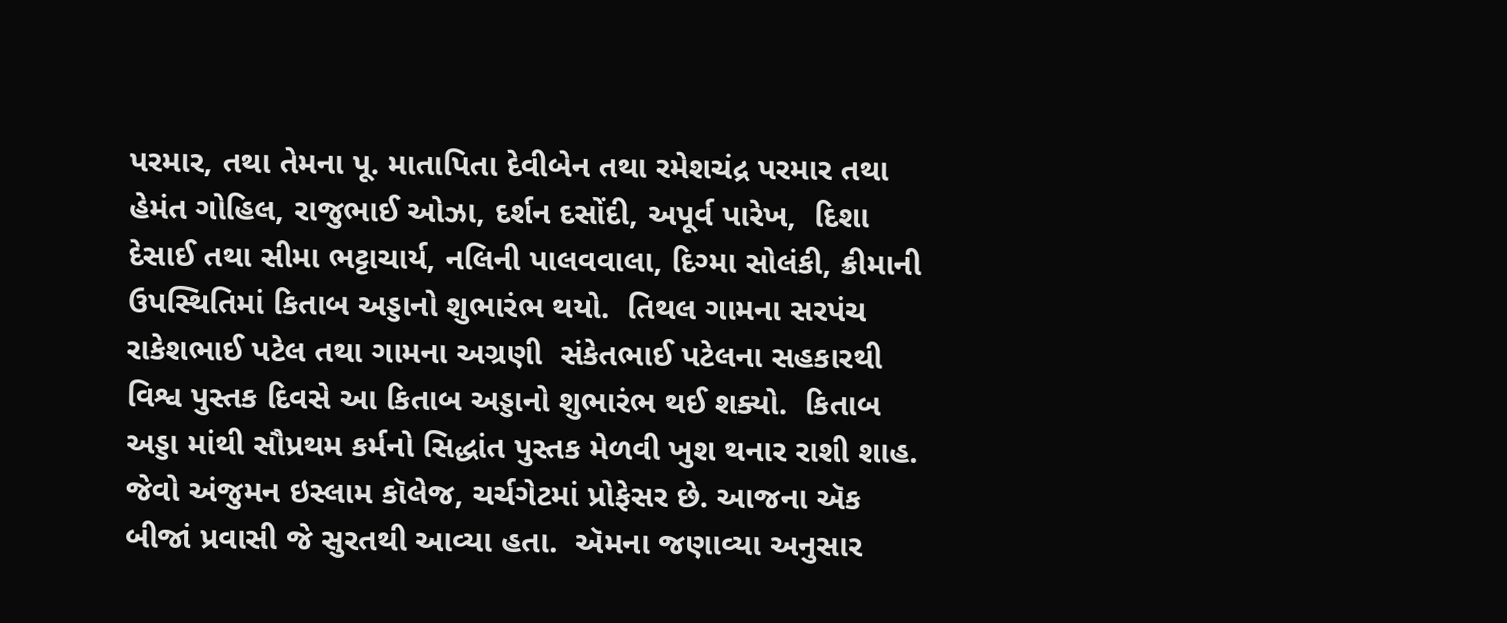પરમાર, તથા તેમના પૂ. માતાપિતા દેવીબેન તથા રમેશચંદ્ર પરમાર તથા હેમંત ગોહિલ, રાજુભાઈ ઓઝા, દર્શન દસોંદી, અપૂર્વ પારેખ,  દિશા દેસાઈ તથા સીમા ભટ્ટાચાર્ય, નલિની પાલવવાલા, દિગ્મા સોલંકી, ક્રીમાની ઉપસ્થિતિમાં કિતાબ અડ્ડાનો શુભારંભ થયો.  તિથલ ગામના સરપંચ  રાકેશભાઈ પટેલ તથા ગામના અગ્રણી  સંકેતભાઈ પટેલના સહકારથી વિશ્વ પુસ્તક દિવસે આ કિતાબ અડ્ડાનો શુભારંભ થઈ શક્યો.  કિતાબ અડ્ડા માંથી સૌપ્રથમ કર્મનો સિદ્ધાંત પુસ્તક મેળવી ખુશ થનાર રાશી શાહ. જેવો અંજુમન ઇસ્લામ કૉલેજ, ચર્ચગેટમાં પ્રોફેસર છે. આજના ઍક બીજાં પ્રવાસી જે સુરતથી આવ્યા હતા.  ઍમના જણાવ્યા અનુસાર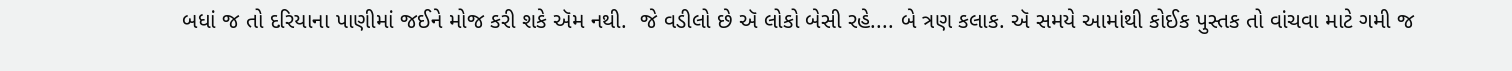બધાં જ તો દરિયાના પાણીમાં જઈને મોજ કરી શકે ઍમ નથી.  જે વડીલો છે ઍ લોકો બેસી રહે.... બે ત્રણ કલાક. ઍ સમયે આમાંથી કોઈક પુસ્તક તો વાંચવા માટે ગમી જ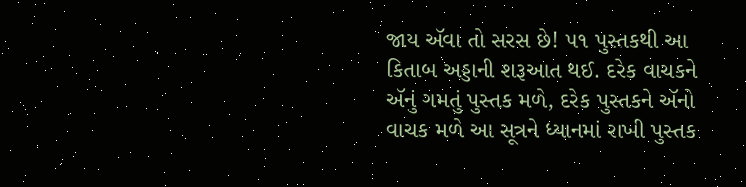જાય ઍવા તો સરસ છે! ૫૧ પુસ્તકથી આ કિતાબ અડ્ડાની શરૂઆત થઈ. દરેક વાચકને ઍનું ગમતું પુસ્તક મળે, દરેક પુસ્તકને ઍનો વાચક મળે આ સૂત્રને ધ્યાનમાં રાખી પુસ્તક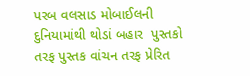પરબ વલસાડ મોબાઈલની દુનિયામાંથી થોડાં બહાર  પુસ્તકો તરફ પુસ્તક વાંચન તરફ પ્રેરિત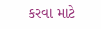કરવા માટે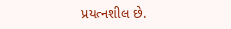પ્રયત્નશીલ છે.